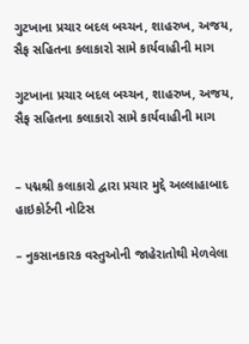ગુટખાના પ્રચાર બદલ બચ્ચન, શાહરુખ, અજય, સૈફ સહિતના કલાકારો સામે કાર્યવાહીની માગ

ગુટખાના પ્રચાર બદલ બચ્ચન, શાહરુખ, અજય, સૈફ સહિતના કલાકારો સામે કાર્યવાહીની માગ


– પદ્મશ્રી કલાકારો દ્વારા પ્રચાર મુદ્દે અલ્લાહાબાદ હાઇકોર્ટની નોટિસ

– નુકસાનકારક વસ્તુઓની જાહેરાતોથી મેળવેલા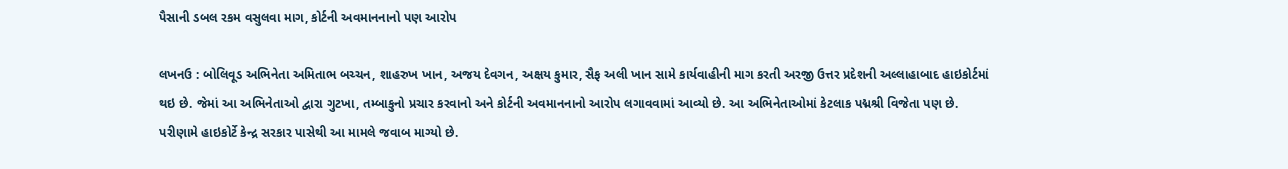પૈસાની ડબલ રકમ વસુલવા માગ, કોર્ટની અવમાનનાનો પણ આરોપ

લખનઉ : બોલિવૂડ અભિનેતા અમિતાભ બચ્ચન, શાહરુખ ખાન, અજય દેવગન, અક્ષય કુમાર, સૈફ અલી ખાન સામે કાર્યવાહીની માગ કરતી અરજી ઉત્તર પ્રદેશની અલ્લાહાબાદ હાઇકોર્ટમાં થઇ છે. જેમાં આ અભિનેતાઓ દ્વારા ગુટખા, તમ્બાકુનો પ્રચાર કરવાનો અને કોર્ટની અવમાનનાનો આરોપ લગાવવામાં આવ્યો છે. આ અભિનેતાઓમાં કેટલાક પદ્મશ્રી વિજેતા પણ છે. પરીણામે હાઇકોર્ટે કેન્દ્ર સરકાર પાસેથી આ મામલે જવાબ માગ્યો છે.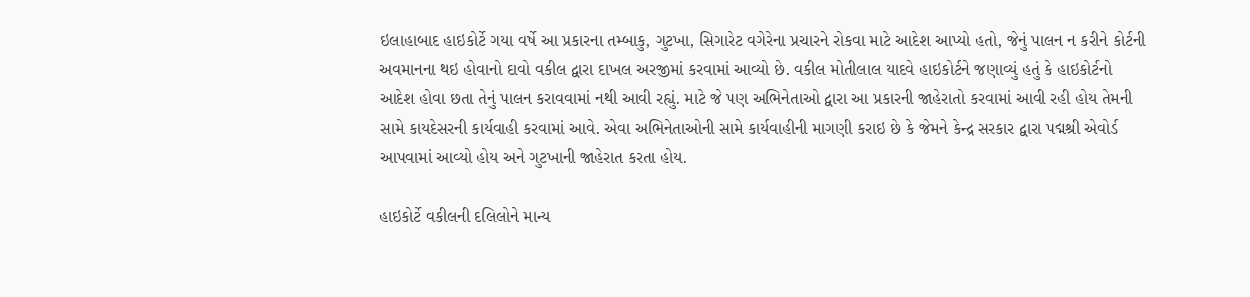ઇલાહાબાદ હાઇકોર્ટે ગયા વર્ષે આ પ્રકારના તમ્બાકુ, ગુટખા, સિગારેટ વગેરેના પ્રચારને રોકવા માટે આદેશ આપ્યો હતો, જેનું પાલન ન કરીને કોર્ટની અવમાનના થઇ હોવાનો દાવો વકીલ દ્વારા દાખલ અરજીમાં કરવામાં આવ્યો છે. વકીલ મોતીલાલ યાદવે હાઇકોર્ટને જણાવ્યું હતું કે હાઇકોર્ટનો આદેશ હોવા છતા તેનું પાલન કરાવવામાં નથી આવી રહ્યું. માટે જે પણ અભિનેતાઓ દ્વારા આ પ્રકારની જાહેરાતો કરવામાં આવી રહી હોય તેમની સામે કાયદેસરની કાર્યવાહી કરવામાં આવે. એવા અભિનેતાઓની સામે કાર્યવાહીની માગણી કરાઇ છે કે જેમને કેન્દ્ર સરકાર દ્વારા પદ્મશ્રી એવોર્ડ આપવામાં આવ્યો હોય અને ગુટખાની જાહેરાત કરતા હોય.

હાઇકોર્ટે વકીલની દલિલોને માન્ય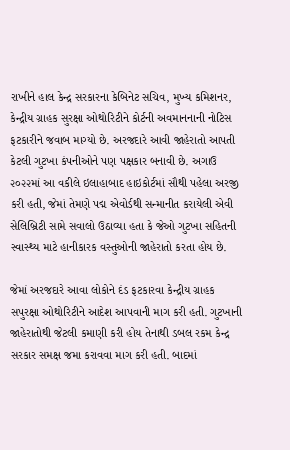રાખીને હાલ કેન્દ્ર સરકારના કેબિનેટ સચિવ, મુખ્ય કમિશનર, કેન્દ્રીય ગ્રાહક સુરક્ષા ઓથોરિટીને કોર્ટની અવમાનનાની નોટિસ ફટકારીને જવાબ માગ્યો છે. અરજદારે આવી જાહેરાતો આપતી કેટલી ગુટખા કંપનીઓને પણ પક્ષકાર બનાવી છે. અગાઉ ૨૦૨૨માં આ વકીલે ઇલાહાબાદ હાઇકોર્ટમાં સૌથી પહેલા અરજી કરી હતી, જેમાં તેમણે પદ્મ એવોર્ડથી સન્માનીત કરાયેલી એવી સેલિબ્રિટી સામે સવાલો ઉઠાવ્યા હતા કે જેઓ ગુટખા સહિતની સ્વાસ્થ્ય માટે હાનીકારક વસ્તુઓની જાહેરાતો કરતા હોય છે.

જેમાં અરજદારે આવા લોકોને દંડ ફટકારવા કેન્દ્રીય ગ્રાહક સપુરક્ષા ઓથોરિટીને આદેશ આપવાની માગ કરી હતી. ગુટખાની જાહેરાતોથી જેટલી કમાણી કરી હોય તેનાથી ડબલ રકમ કેન્દ્ર સરકાર સમક્ષ જમા કરાવવા માગ કરી હતી. બાદમાં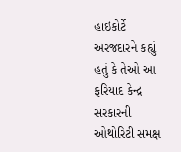હાઇકોર્ટે અરજદારને કહ્યું હતું કે તેઓ આ ફરિયાદ કેન્દ્ર સરકારની ઓથોરિટી સમક્ષ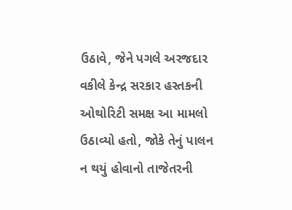ઉઠાવે, જેને પગલે અરજદાર વકીલે કેન્દ્ર સરકાર હસ્તકની ઓથોરિટી સમક્ષ આ મામલો ઉઠાવ્યો હતો, જોકે તેનું પાલન ન થયું હોવાનો તાજેતરની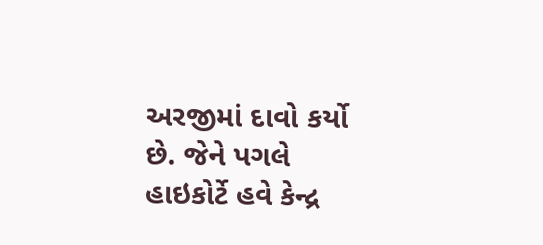અરજીમાં દાવો કર્યો છે. જેને પગલે હાઇકોર્ટે હવે કેન્દ્ર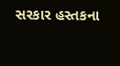સરકાર હસ્તકના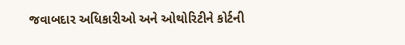જવાબદાર અધિકારીઓ અને ઓથોરિટીને કોર્ટની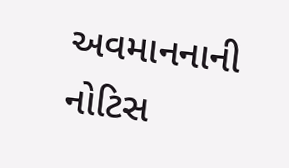અવમાનનાની નોટિસ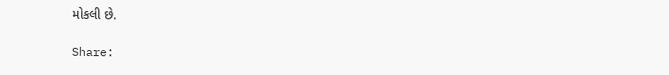મોકલી છે.

Share: